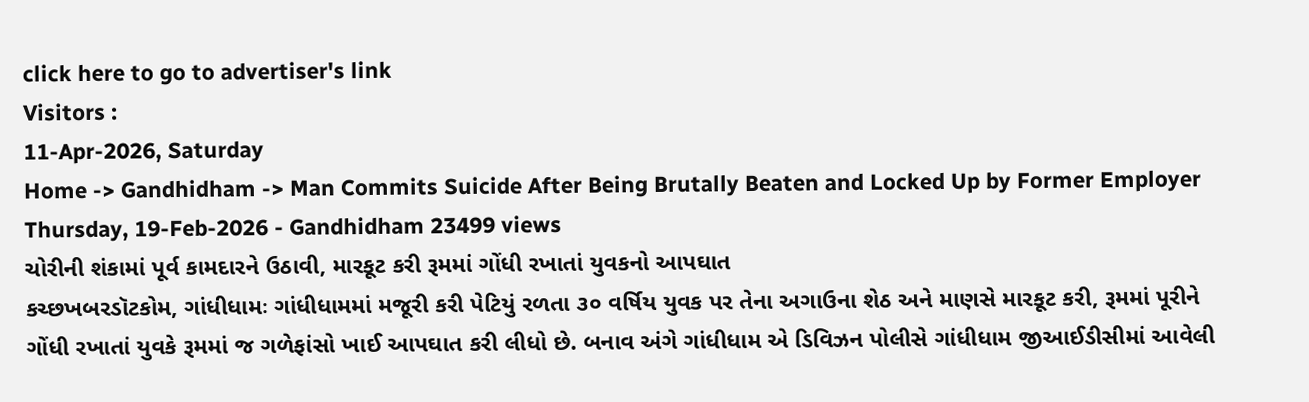click here to go to advertiser's link
Visitors :
11-Apr-2026, Saturday
Home -> Gandhidham -> Man Commits Suicide After Being Brutally Beaten and Locked Up by Former Employer
Thursday, 19-Feb-2026 - Gandhidham 23499 views
ચોરીની શંકામાં પૂર્વ કામદારને ઉઠાવી, મારકૂટ કરી રૂમમાં ગોંધી રખાતાં યુવકનો આપઘાત
કચ્છખબરડૉટકોમ, ગાંધીધામઃ ગાંધીધામમાં મજૂરી કરી પેટિયું રળતા ૩૦ વર્ષિય યુવક પર તેના અગાઉના શેઠ અને માણસે મારકૂટ કરી, રૂમમાં પૂરીને ગોંધી રખાતાં યુવકે રૂમમાં જ ગળેફાંસો ખાઈ આપઘાત કરી લીધો છે. બનાવ અંગે ગાંધીધામ એ ડિવિઝન પોલીસે ગાંધીધામ જીઆઈડીસીમાં આવેલી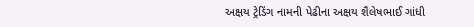અક્ષય ટ્રેડિંગ નામની પેઢીના અક્ષય શૈલેષભાઈ ગાંધી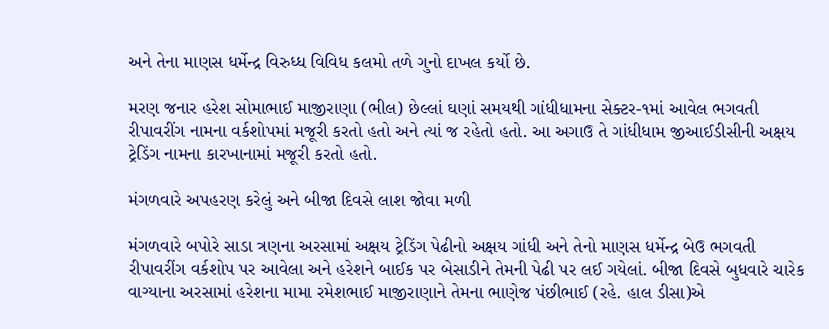અને તેના માણસ ધર્મેન્દ્ર વિરુધ્ધ વિવિધ કલમો તળે ગુનો દાખલ કર્યો છે.

મરણ જનાર હરેશ સોમાભાઈ માજીરાણા (ભીલ) છેલ્લાં ઘણાં સમયથી ગાંધીધામના સેક્ટર-૧માં આવેલ ભગવતી રીપાવરીંગ નામના વર્કશોપમાં મજૂરી કરતો હતો અને ત્યાં જ રહેતો હતો. આ અગાઉ તે ગાંધીધામ જીઆઈડીસીની અક્ષય ટ્રેડિંગ નામના કારખાનામાં મજૂરી કરતો હતો.

મંગળવારે અપહરણ કરેલું અને બીજા દિવસે લાશ જોવા મળી

મંગળવારે બપોરે સાડા ત્રણના અરસામાં અક્ષય ટ્રેડિંગ પેઢીનો અક્ષય ગાંધી અને તેનો માણસ ધર્મેન્દ્ર બેઉ ભગવતી રીપાવરીંગ વર્કશોપ પર આવેલા અને હરેશને બાઈક પર બેસાડીને તેમની પેઢી પર લઈ ગયેલાં. બીજા દિવસે બુધવારે ચારેક વાગ્યાના અરસામાં હરેશના મામા રમેશભાઈ માજીરાણાને તેમના ભાણેજ પંછીભાઈ (રહે. હાલ ડીસા)એ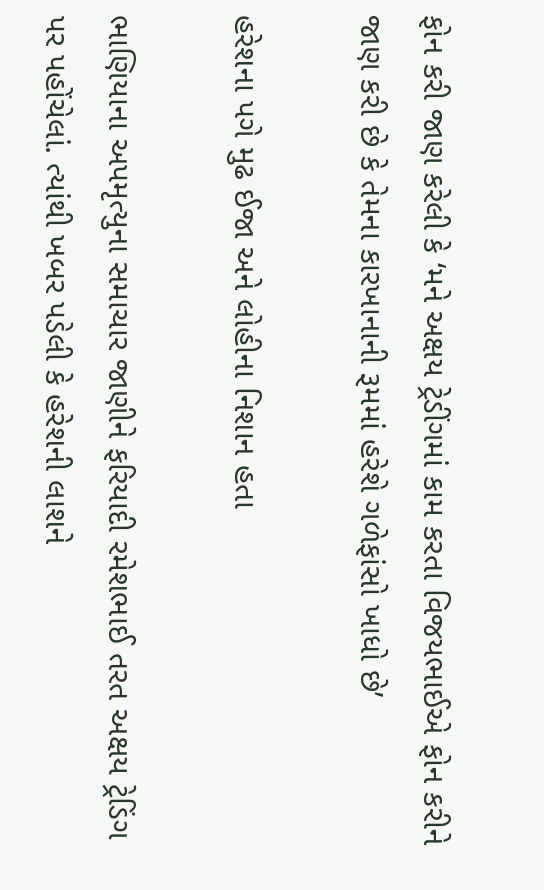ફોન કરી જાણ કરેલી કે ‘મને અક્ષય ટ્રેડીંગમાં કામ કરતા વિજયભાઈએ ફોન કરીને જાણ કરી છે કે તેમના કારખાનાની રૂમમાં હરેશે ગળેફાંસો ખાધો છે’

હરેશના પગે મુઢ ઈજા અને લોહીના નિશાન હતા

ભાણિયાના અપમૃત્યુના સમાચાર જાણીને ફરિયાદી રમેશભાઈ તરત અક્ષય ટ્રેડિંગ પર પહોંચેલાં. ત્યાંથી ખબર પડેલી કે હરેશની લાશને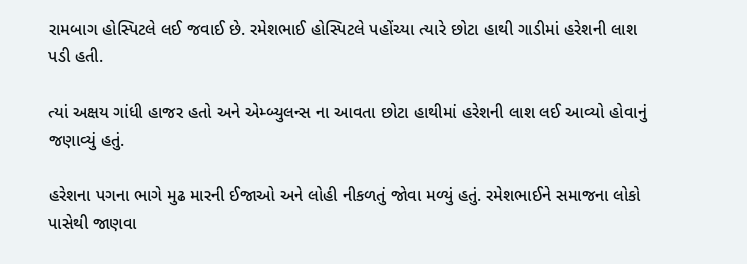રામબાગ હોસ્પિટલે લઈ જવાઈ છે. રમેશભાઈ હોસ્પિટલે પહોંચ્યા ત્યારે છોટા હાથી ગાડીમાં હરેશની લાશ પડી હતી.

ત્યાં અક્ષય ગાંધી હાજર હતો અને એમ્બ્યુલન્સ ના આવતા છોટા હાથીમાં હરેશની લાશ લઈ આવ્યો હોવાનું જણાવ્યું હતું.

હરેશના પગના ભાગે મુઢ મારની ઈજાઓ અને લોહી નીકળતું જોવા મળ્યું હતું. રમેશભાઈને સમાજના લોકો પાસેથી જાણવા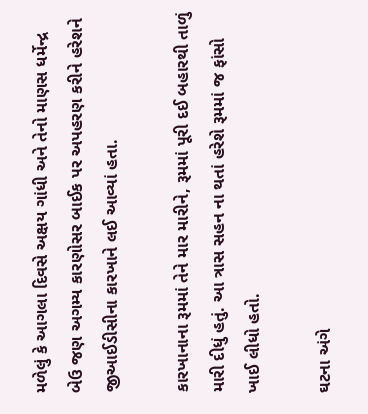મળેલું કે આગલા દિવસે અક્ષય ગાંધી અને તેનો માણસ ધર્મેન્દ્ર બેઉ જણ અગમ્ય કારણોસર બાઈક પર અપહરણ કરીને હરેશને જીઆઈડીસીના કારખાને લઈ આવ્યાં હતા.

કારખાનાના રૂમમાં તેને માર મારીને, રૂમમાં પૂરી દઈ બહારથી તાળું મારી દીધું હતું. આ ત્રાસ સહન ના થતાં હરેશે રૂમમાં જ ફાંસો ખાઈ લીધો હતો.

ઘટના અંગે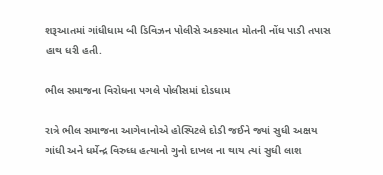શરૂઆતમાં ગાંધીધામ બી ડિવિઝન પોલીસે અકસ્માત મોતની નોંધ પાડી તપાસ હાથ ધરી હતી.

ભીલ સમાજના વિરોધના પગલે પોલીસમાં દોડધામ

રાત્રે ભીલ સમાજના આગેવાનોએ હોસ્પિટલે દોડી જઈને જ્યાં સુધી અક્ષય ગાંધી અને ધર્મેન્દ્ર વિરુધ્ધ હત્યાનો ગુનો દાખલ ના થાય ત્યાં સુધી લાશ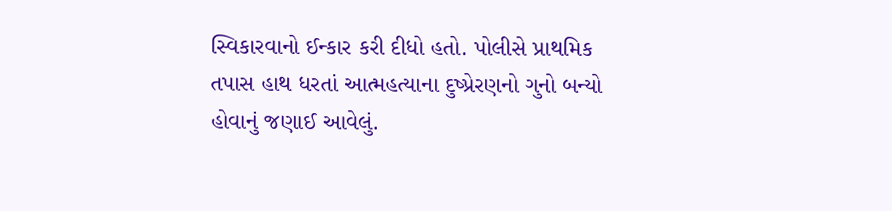સ્વિકારવાનો ઈન્કાર કરી દીધો હતો. પોલીસે પ્રાથમિક તપાસ હાથ ધરતાં આત્મહત્યાના દુષ્પ્રેરણનો ગુનો બન્યો હોવાનું જણાઈ આવેલું.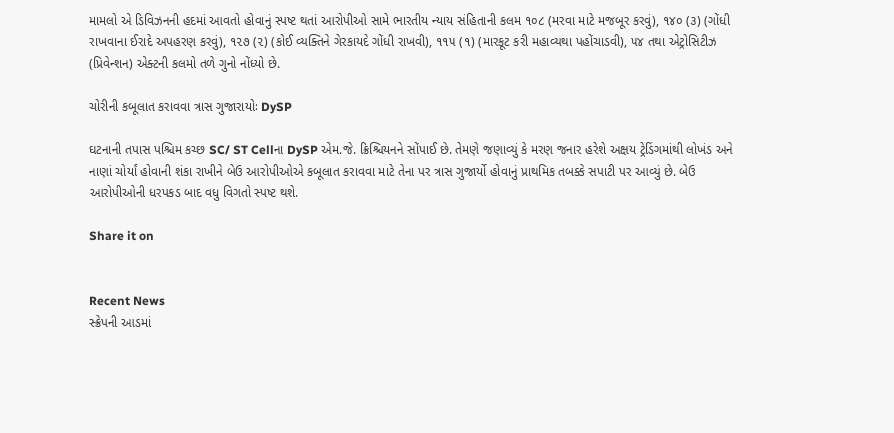મામલો એ ડિવિઝનની હદમાં આવતો હોવાનું સ્પષ્ટ થતાં આરોપીઓ સામે ભારતીય ન્યાય સંહિતાની કલમ ૧૦૮ (મરવા માટે મજબૂર કરવું), ૧૪૦ (૩) (ગોંધી રાખવાના ઈરાદે અપહરણ કરવું), ૧૨૭ (૨) (કોઈ વ્યક્તિને ગેરકાયદે ગોંધી રાખવી), ૧૧૫ (૧) (મારકૂટ કરી મહાવ્યથા પહોંચાડવી), ૫૪ તથા એટ્રોસિટીઝ (પ્રિવેન્શન) એક્ટની કલમો તળે ગુનો નોંધ્યો છે.

ચોરીની કબૂલાત કરાવવા ત્રાસ ગુજારાયોઃ DySP

ઘટનાની તપાસ પશ્ચિમ કચ્છ SC/ ST Cellના DySP એમ.જે. ક્રિશ્ચિયનને સોંપાઈ છે. તેમણે જણાવ્યું કે મરણ જનાર હરેશે અક્ષય ટ્રેડિંગમાંથી લોખંડ અને નાણાં ચોર્યાં હોવાની શંકા રાખીને બેઉ આરોપીઓએ કબૂલાત કરાવવા માટે તેના પર ત્રાસ ગુજાર્યો હોવાનું પ્રાથમિક તબક્કે સપાટી પર આવ્યું છે. બેઉ આરોપીઓની ધરપકડ બાદ વધુ વિગતો સ્પષ્ટ થશે.

Share it on


Recent News
સ્ક્રેપની આડમાં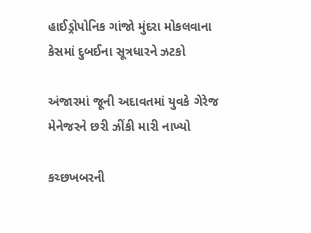હાઈડ્રોપોનિક ગાંજો મુંદરા મોકલવાના કેસમાં દુબઈના સૂત્રધારને ઝટકો

અંજારમાં જૂની અદાવતમાં યુવકે ગેરેજ મેનેજરને છરી ઝીંકી મારી નાખ્યો

કચ્છખબરની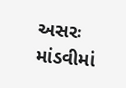અસરઃ માંડવીમાં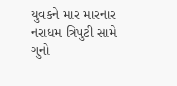યુવકને માર મારનાર નરાધમ ત્રિપુટી સામે ગુનો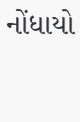નોંધાયો